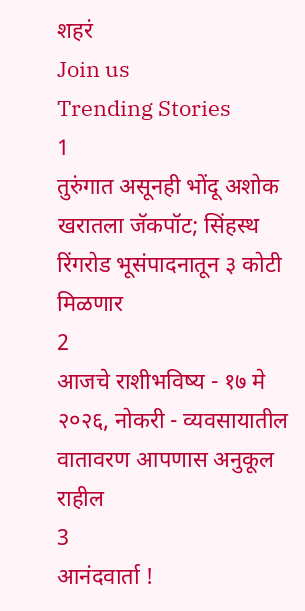शहरं
Join us
Trending Stories
1
तुरुंगात असूनही भोंदू अशोक खरातला जॅकपॉट; सिंहस्थ रिंगरोड भूसंपादनातून ३ कोटी मिळणार
2
आजचे राशीभविष्य - १७ मे २०२६, नोकरी - व्यवसायातील वातावरण आपणास अनुकूल राहील
3
आनंदवार्ता !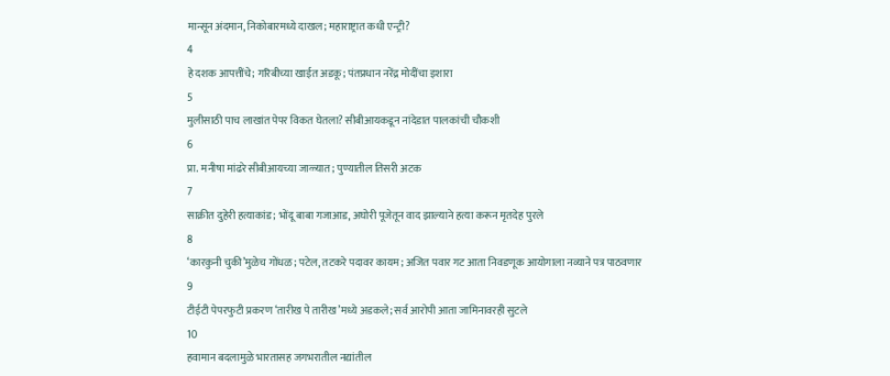मान्सून अंदमान, निकोबारमध्ये दाखल; महाराष्ट्रात कधी एन्ट्री?
4
हे दशक आपत्तींचे; गरिबीच्या खाईत अडकू; पंतप्रधान नरेंद्र मोदींचा इशारा
5
मुलीसाठी पाच लाखांत पेपर विकत घेतला? सीबीआयकडून नांदेडात पालकांची चौकशी
6
प्रा. मनीषा मांढरे सीबीआयच्या जाळ्यात; पुण्यातील तिसरी अटक
7
साक्रीत दुहेरी हत्याकांड; भोंदू बाबा गजाआड, अघोरी पूजेतून वाद झाल्याने हत्या करून मृतदेह पुरले
8
‘कारकुनी चुकी’मुळेच गोंधळ; पटेल, तटकरे पदावर कायम; अजित पवार गट आता निवडणूक आयोगाला नव्याने पत्र पाठवणार
9
टीईटी पेपरफुटी प्रकरण ‘तारीख पे तारीख’मध्ये अडकले; सर्व आरोपी आता जामिनावरही सुटले
10
हवामान बदलामुळे भारतासह जगभरातील नद्यांतील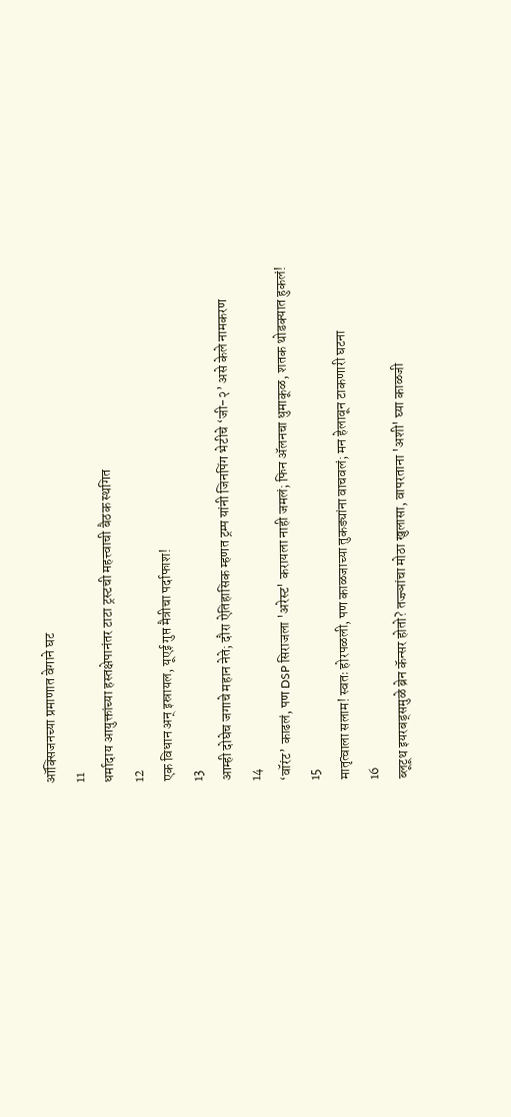ऑक्सिजनच्या प्रमाणात वेगाने घट
11
धर्मादाय आयुक्तांच्या हस्तक्षेपानंतर टाटा ट्रस्टची महत्त्वाची बैठक स्थगित
12
एक विधान अन् इस्रायल, यूएई गुप्त मैत्रीचा पर्दाफाश!
13
आम्ही दोघेच जगाचे महान नेते; दौरा ऐतिहासिक म्हणत ट्रम्प यांनी जिनपिंग भेटीचे ‘जी-२’ असे केले नामकरण
14
‘वॉरंट’ काढलं, पण DSP सिराजला 'अरेस्ट' करायला नाही जमलं; फिन ॲलनचा धुमाकूळ, शतक थोडक्यात हुकलं!
15
मातृत्वाला सलाम! स्वतः होरपळली, पण काळजाच्या तुकड्यांना वाचवलं; मन हेलावून टाकणारी घटना
16
ब्लूटूथ इयरबड्समुळे ब्रेन कॅन्सर होतो? तज्ज्ञांचा मोठा खुलासा, वापरताना 'अशी' घ्या काळजी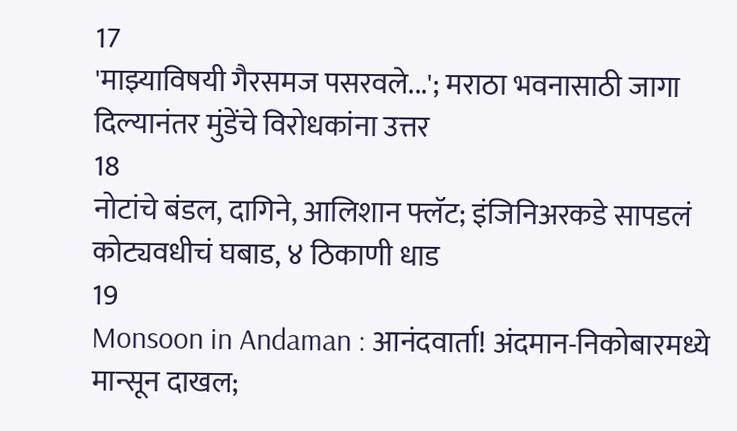17
'माझ्याविषयी गैरसमज पसरवले...'; मराठा भवनासाठी जागा दिल्यानंतर मुंडेंचे विरोधकांना उत्तर
18
नोटांचे बंडल, दागिने, आलिशान फ्लॅट; इंजिनिअरकडे सापडलं कोट्यवधीचं घबाड, ४ ठिकाणी धाड
19
Monsoon in Andaman : आनंदवार्ता! अंदमान-निकोबारमध्ये मान्सून दाखल;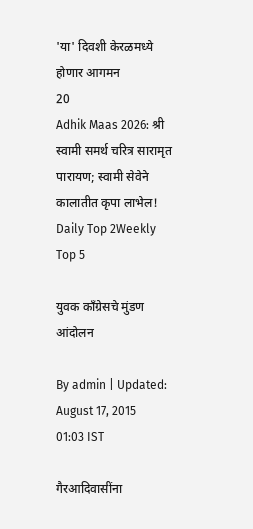'या' दिवशी केरळमध्ये होणार आगमन
20
Adhik Maas 2026: श्री स्वामी समर्थ चरित्र सारामृत पारायण; स्वामी सेवेने कालातीत कृपा लाभेल!
Daily Top 2Weekly Top 5

युवक काँग्रेसचे मुंडण आंदोलन

By admin | Updated: August 17, 2015 01:03 IST

गैरआदिवासींना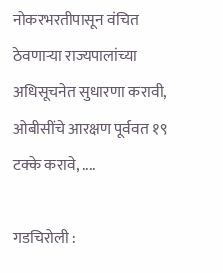नोकरभरतीपासून वंचित ठेवणाऱ्या राज्यपालांच्या अधिसूचनेत सुधारणा करावी, ओबीसींचे आरक्षण पूर्ववत १९ टक्के करावे, ....

गडचिरोली :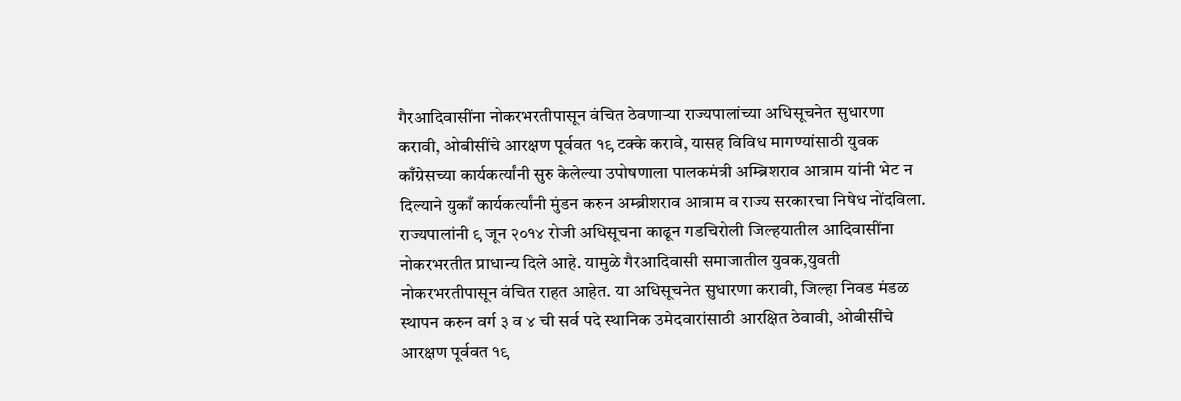गैरआदिवासींना नोकरभरतीपासून वंचित ठेवणाऱ्या राज्यपालांच्या अधिसूचनेत सुधारणा करावी, ओबीसींचे आरक्षण पूर्ववत १९ टक्के करावे, यासह विविध मागण्यांसाठी युवक काँग्रेसच्या कार्यकर्त्यांनी सुरु केलेल्या उपोषणाला पालकमंत्री अम्ब्रिशराव आत्राम यांनी भेट न दिल्याने युकाँ कार्यकर्त्यांनी मुंडन करुन अम्ब्रीशराव आत्राम व राज्य सरकारचा निषेध नोंदविला.
राज्यपालांनी ९ जून २०१४ रोजी अधिसूचना काढून गडचिरोली जिल्हयातील आदिवासींना नोकरभरतीत प्राधान्य दिले आहे. यामुळे गैरआदिवासी समाजातील युवक,युवती नोकरभरतीपासून वंचित राहत आहेत. या अधिसूचनेत सुधारणा करावी, जिल्हा निवड मंडळ स्थापन करुन वर्ग ३ व ४ ची सर्व पदे स्थानिक उमेदवारांसाठी आरक्षित ठेवावी, ओबीसींचे आरक्षण पूर्ववत १९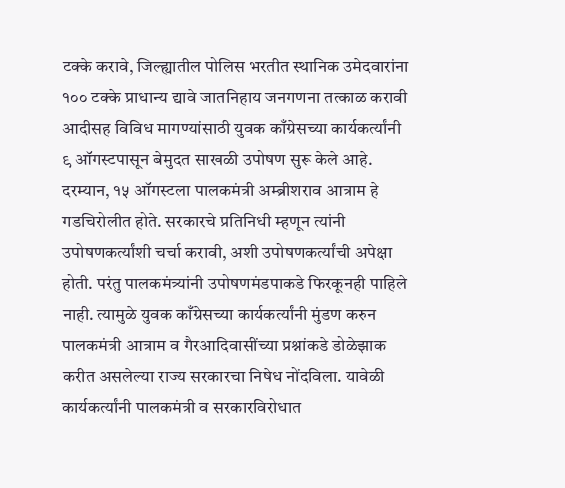टक्के करावे, जिल्ह्यातील पोलिस भरतीत स्थानिक उमेदवारांना १०० टक्के प्राधान्य द्यावे जातनिहाय जनगणना तत्काळ करावी आदीसह विविध मागण्यांसाठी युवक काँग्रेसच्या कार्यकर्त्यांनी ९ ऑगस्टपासून बेमुदत साखळी उपोषण सुरू केले आहे.
दरम्यान, १५ ऑगस्टला पालकमंत्री अम्ब्रीशराव आत्राम हे गडचिरोलीत होते. सरकारचे प्रतिनिधी म्हणून त्यांनी उपोषणकर्त्यांशी चर्चा करावी, अशी उपोषणकर्त्यांची अपेक्षा होती. परंतु पालकमंत्र्यांनी उपोषणमंडपाकडे फिरकूनही पाहिले नाही. त्यामुळे युवक काँग्रेसच्या कार्यकर्त्यांनी मुंडण करुन पालकमंत्री आत्राम व गैरआदिवासींच्या प्रश्नांकडे डोळेझाक करीत असलेल्या राज्य सरकारचा निषेध नोंदविला. यावेळी कार्यकर्त्यांनी पालकमंत्री व सरकारविरोधात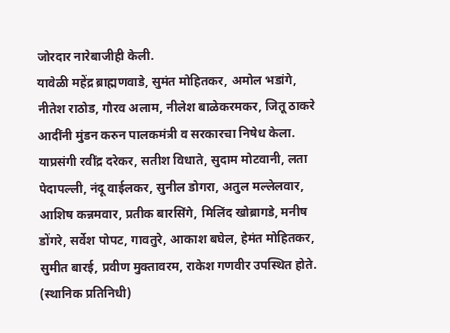जोरदार नारेबाजीही केली.
यावेळी महेंद्र ब्राह्मणवाडे, सुमंत मोहितकर, अमोल भडांगे, नीतेश राठोड, गौरव अलाम, नीलेश बाळेकरमकर, जितू ठाकरे आदींनी मुंडन करुन पालकमंत्री व सरकारचा निषेध केला. याप्रसंगी रवींद्र दरेकर, सतीश विधाते, सुदाम मोटवानी, लता पेदापल्ली, नंदू वाईलकर, सुनील डोगरा, अतुल मल्लेलवार, आशिष कन्नमवार, प्रतीक बारसिंगे, मिलिंद खोब्रागडे, मनीष डोंगरे, सर्वेश पोपट, गावतुरे, आकाश बघेल, हेमंत मोहितकर, सुमीत बारई, प्रवीण मुक्तावरम, राकेश गणवीर उपस्थित होते. (स्थानिक प्रतिनिधी)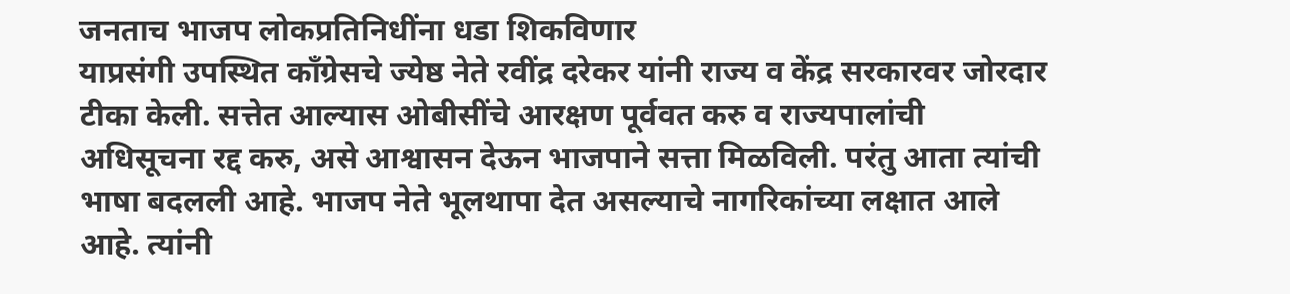जनताच भाजप लोकप्रतिनिधींना धडा शिकविणार
याप्रसंगी उपस्थित काँग्रेसचे ज्येष्ठ नेते रवींद्र दरेकर यांनी राज्य व केंद्र सरकारवर जोरदार टीका केली. सत्तेत आल्यास ओबीसींचे आरक्षण पूर्ववत करु व राज्यपालांची अधिसूचना रद्द करु, असे आश्वासन देऊन भाजपाने सत्ता मिळविली. परंतु आता त्यांची भाषा बदलली आहे. भाजप नेते भूलथापा देत असल्याचे नागरिकांच्या लक्षात आले आहे. त्यांनी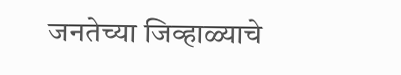जनतेच्या जिव्हाळ्याचे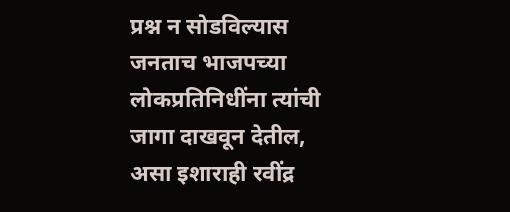प्रश्न न सोडविल्यास जनताच भाजपच्या लोकप्रतिनिधींना त्यांची जागा दाखवून देतील, असा इशाराही रवींद्र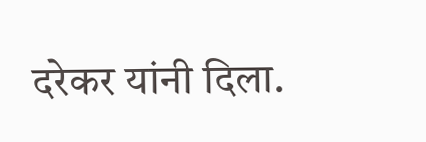दरेकर यांनी दिला.